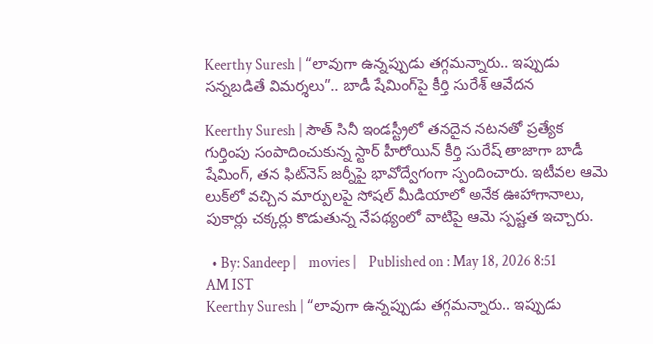Keerthy Suresh | “లావుగా ఉన్నప్పుడు తగ్గమన్నారు.. ఇప్పుడు సన్నబడితే విమర్శలు”.. బాడీ షేమింగ్‌పై కీర్తి సురేశ్ ఆవేదన

Keerthy Suresh | సౌత్ సినీ ఇండస్ట్రీలో తనదైన నటనతో ప్రత్యేక గుర్తింపు సంపాదించుకున్న స్టార్ హీరోయిన్ కీర్తి సురేష్‌ తాజాగా బాడీ షేమింగ్, తన ఫిట్‌నెస్ జర్నీపై భావోద్వేగంగా స్పందించారు. ఇటీవల ఆమె లుక్‌లో వచ్చిన మార్పులపై సోషల్ మీడియాలో అనేక ఊహాగానాలు, పుకార్లు చక్కర్లు కొడుతున్న నేపథ్యంలో వాటిపై ఆమె స్పష్టత ఇచ్చారు.

  • By: Sandeep |    movies |    Published on : May 18, 2026 8:51 AM IST
Keerthy Suresh | “లావుగా ఉన్నప్పుడు తగ్గమన్నారు.. ఇప్పుడు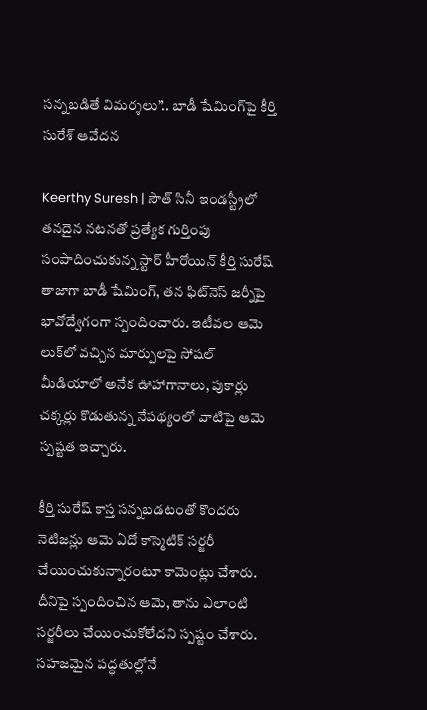సన్నబడితే విమర్శలు”.. బాడీ షేమింగ్‌పై కీర్తి సురేశ్ ఆవేదన

Keerthy Suresh | సౌత్ సినీ ఇండస్ట్రీలో తనదైన నటనతో ప్రత్యేక గుర్తింపు సంపాదించుకున్న స్టార్ హీరోయిన్ కీర్తి సురేష్‌ తాజాగా బాడీ షేమింగ్, తన ఫిట్‌నెస్ జర్నీపై భావోద్వేగంగా స్పందించారు. ఇటీవల ఆమె లుక్‌లో వచ్చిన మార్పులపై సోషల్ మీడియాలో అనేక ఊహాగానాలు, పుకార్లు చక్కర్లు కొడుతున్న నేపథ్యంలో వాటిపై ఆమె స్పష్టత ఇచ్చారు.

కీర్తి సురేష్ కాస్త సన్నబడటంతో కొందరు నెటిజన్లు ఆమె ఏదో కాస్మెటిక్ సర్జరీ చేయించుకున్నారంటూ కామెంట్లు చేశారు. దీనిపై స్పందించిన ఆమె, తాను ఎలాంటి సర్జరీలు చేయించుకోలేదని స్పష్టం చేశారు. సహజమైన పద్ధతుల్లోనే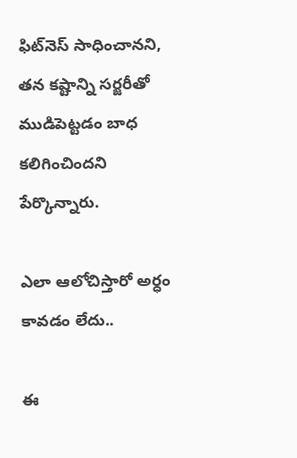ఫిట్‌నెస్ సాధించానని, తన కష్టాన్ని సర్జరీతో ముడిపెట్టడం బాధ కలిగించిందని పేర్కొన్నారు.

ఎలా ఆలోచిస్తారో అర్ధం కావ‌డం లేదు..

ఈ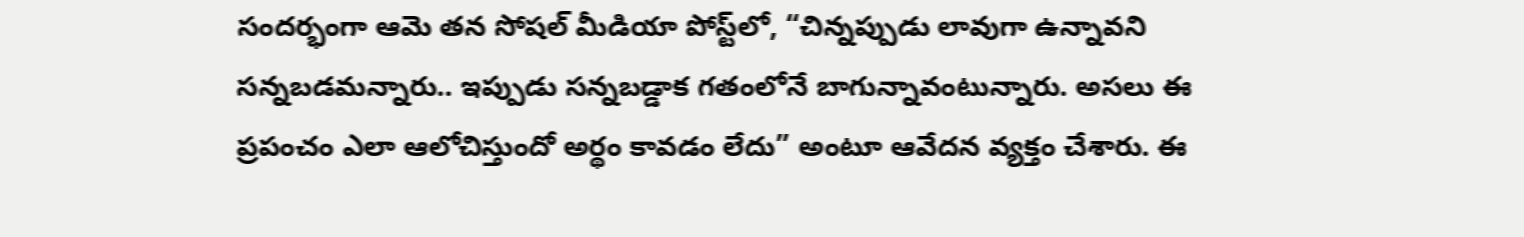సందర్భంగా ఆమె తన సోషల్ మీడియా పోస్ట్‌లో, “చిన్నప్పుడు లావుగా ఉన్నావని సన్నబడమన్నారు.. ఇప్పుడు సన్నబడ్డాక గతంలోనే బాగున్నావంటున్నారు. అసలు ఈ ప్రపంచం ఎలా ఆలోచిస్తుందో అర్థం కావడం లేదు” అంటూ ఆవేదన వ్యక్తం చేశారు. ఈ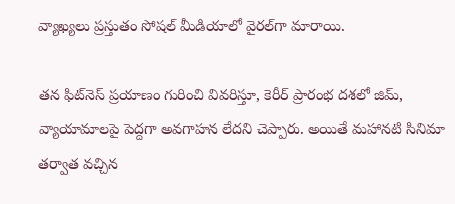వ్యాఖ్యలు ప్రస్తుతం సోషల్ మీడియాలో వైరల్‌గా మారాయి.

తన ఫిట్‌నెస్ ప్రయాణం గురించి వివరిస్తూ, కెరీర్ ప్రారంభ దశలో జిమ్, వ్యాయామాలపై పెద్దగా అవగాహన లేదని చెప్పారు. అయితే మ‌హాన‌టి సినిమా తర్వాత వచ్చిన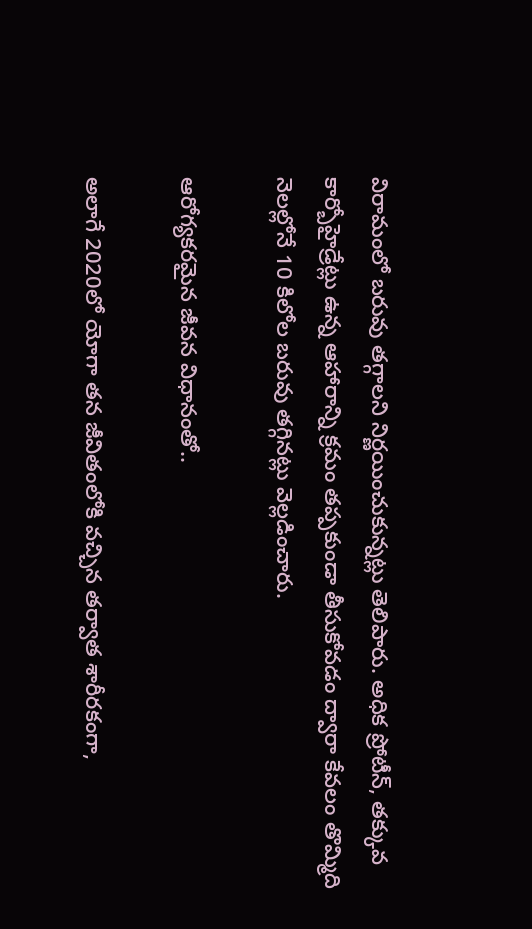విరామంలో బరువు తగ్గాలని నిర్ణయించుకున్నట్లు తెలిపారు. అధిక ప్రోటీన్, తక్కువ కార్బోహైడ్రేట్లు ఉన్న ఆహారాన్ని క్రమం తప్పకుండా తీసుకోవడం ద్వారా కేవలం తొమ్మిది నెలల్లోనే 10 కిలోల బరువు తగ్గినట్లు వెల్లడించారు.

ఆరోగ్య‌క‌ర‌మైన జీవ‌న విధానంతో..

అలాగే 2020లో యోగా తన జీవితంలోకి వచ్చిన తర్వాత శారీరకంగా,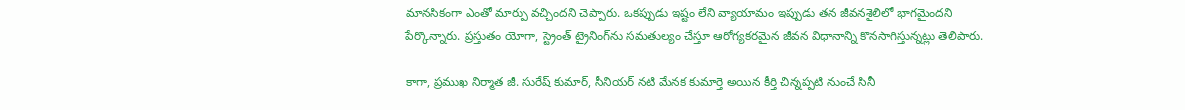మానసికంగా ఎంతో మార్పు వచ్చిందని చెప్పారు. ఒకప్పుడు ఇష్టం లేని వ్యాయామం ఇప్పుడు తన జీవనశైలిలో భాగమైందని పేర్కొన్నారు. ప్రస్తుతం యోగా, స్ట్రెంత్ ట్రైనింగ్‌ను సమతుల్యం చేస్తూ ఆరోగ్యకరమైన జీవన విధానాన్ని కొనసాగిస్తున్నట్లు తెలిపారు.

కాగా, ప్రముఖ నిర్మాత జీ. సురేష్ కుమార్, సీనియర్ నటి మేన‌క కుమార్తె అయిన కీర్తి చిన్నప్పటి నుంచే సినీ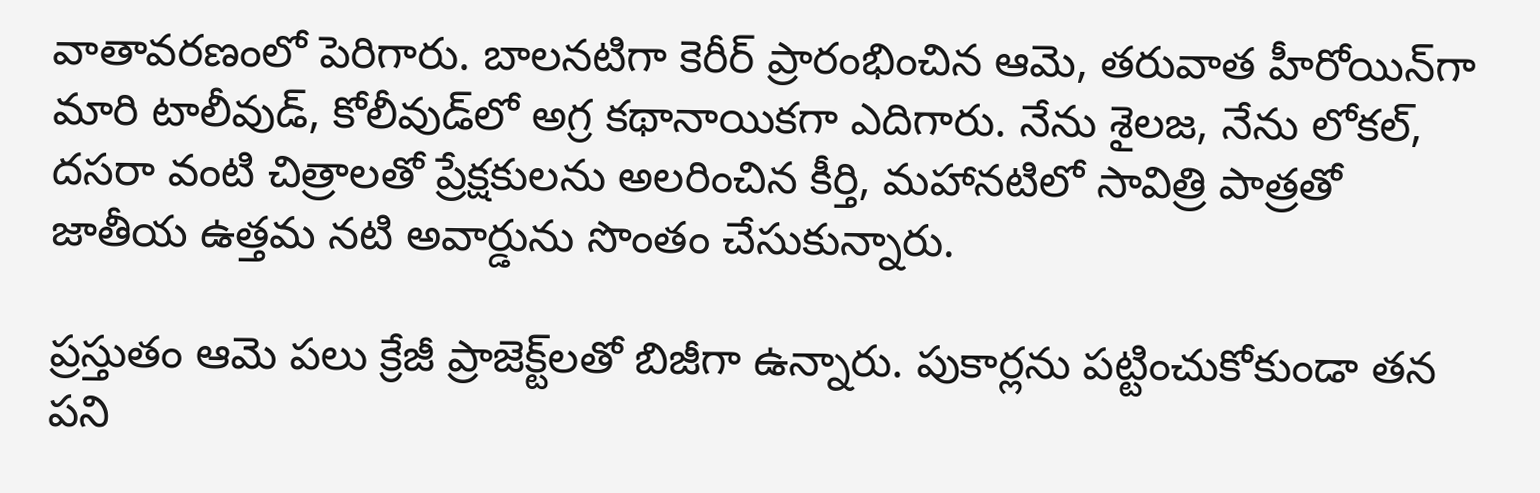వాతావరణంలో పెరిగారు. బాలనటిగా కెరీర్ ప్రారంభించిన ఆమె, తరువాత హీరోయిన్‌గా మారి టాలీవుడ్, కోలీవుడ్‌లో అగ్ర కథానాయికగా ఎదిగారు. నేను శైల‌జ‌, నేను లోక‌ల్‌, దస‌రా వంటి చిత్రాలతో ప్రేక్షకులను అలరించిన కీర్తి, మ‌హాన‌టిలో సావిత్రి పాత్రతో జాతీయ ఉత్తమ నటి అవార్డును సొంతం చేసుకున్నారు.

ప్రస్తుతం ఆమె పలు క్రేజీ ప్రాజెక్ట్‌లతో బిజీగా ఉన్నారు. పుకార్లను పట్టించుకోకుండా తన పని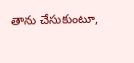తాను చేసుకుంటూ,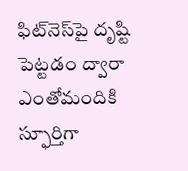ఫిట్‌నెస్‌పై దృష్టి పెట్టడం ద్వారా ఎంతోమందికి స్ఫూర్తిగా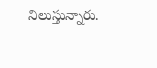నిలుస్తున్నారు.